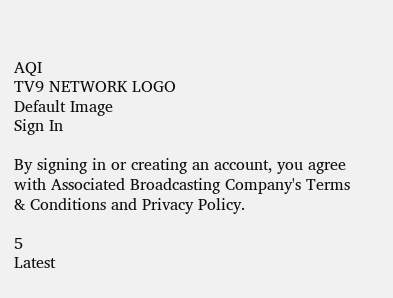AQI
TV9 NETWORK LOGO
Default Image
Sign In

By signing in or creating an account, you agree with Associated Broadcasting Company's Terms & Conditions and Privacy Policy.

5
Latest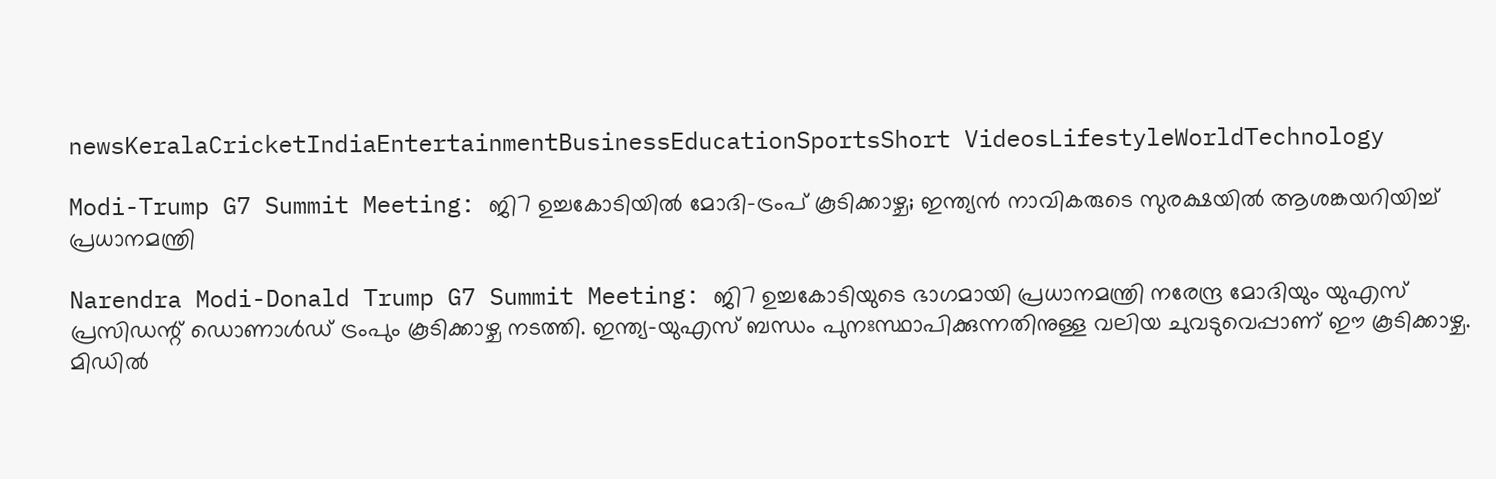newsKeralaCricketIndiaEntertainmentBusinessEducationSportsShort VideosLifestyleWorldTechnology

Modi-Trump G7 Summit Meeting: ജി7 ഉച്ചകോടിയിൽ മോദി-ട്രംപ് കൂടിക്കാഴ്ച; ഇന്ത്യൻ നാവികരുടെ സുരക്ഷയിൽ ആശങ്കയറിയിച്ച് പ്രധാനമന്ത്രി

Narendra Modi-Donald Trump G7 Summit Meeting: ജി7 ഉച്ചകോടിയുടെ ഭാഗമായി പ്രധാനമന്ത്രി നരേന്ദ്ര മോദിയും യുഎസ് പ്രസിഡന്റ് ഡൊണാൾഡ് ട്രംപും കൂടിക്കാഴ്ച നടത്തി. ഇന്ത്യ-യുഎസ് ബന്ധം പുനഃസ്ഥാപിക്കുന്നതിനുള്ള വലിയ ചുവടുവെപ്പാണ് ഈ കൂടിക്കാഴ്ച. മിഡിൽ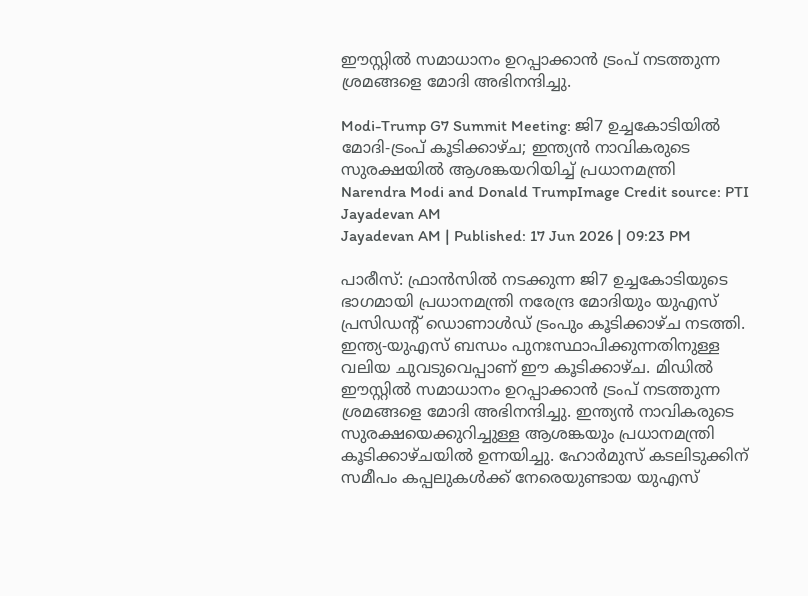ഈസ്റ്റിൽ സമാധാനം ഉറപ്പാക്കാൻ ട്രംപ് നടത്തുന്ന ശ്രമങ്ങളെ മോദി അഭിനന്ദിച്ചു.

Modi-Trump G7 Summit Meeting: ജി7 ഉച്ചകോടിയിൽ മോദി-ട്രംപ് കൂടിക്കാഴ്ച; ഇന്ത്യൻ നാവികരുടെ സുരക്ഷയിൽ ആശങ്കയറിയിച്ച് പ്രധാനമന്ത്രി
Narendra Modi and Donald TrumpImage Credit source: PTI
Jayadevan AM
Jayadevan AM | Published: 17 Jun 2026 | 09:23 PM

പാരീസ്: ഫ്രാൻസിൽ നടക്കുന്ന ജി7 ഉച്ചകോടിയുടെ ഭാഗമായി പ്രധാനമന്ത്രി നരേന്ദ്ര മോദിയും യുഎസ് പ്രസിഡന്റ് ഡൊണാൾഡ് ട്രംപും കൂടിക്കാഴ്ച നടത്തി. ഇന്ത്യ-യുഎസ് ബന്ധം പുനഃസ്ഥാപിക്കുന്നതിനുള്ള വലിയ ചുവടുവെപ്പാണ് ഈ കൂടിക്കാഴ്ച. മിഡിൽ ഈസ്റ്റിൽ സമാധാനം ഉറപ്പാക്കാൻ ട്രംപ് നടത്തുന്ന ശ്രമങ്ങളെ മോദി അഭിനന്ദിച്ചു. ഇന്ത്യൻ നാവികരുടെ സുരക്ഷയെക്കുറിച്ചുള്ള ആശങ്കയും പ്രധാനമന്ത്രി കൂടിക്കാഴ്ചയില്‍ ഉന്നയിച്ചു. ഹോർമുസ് കടലിടുക്കിന് സമീപം കപ്പലുകൾക്ക് നേരെയുണ്ടായ യുഎസ്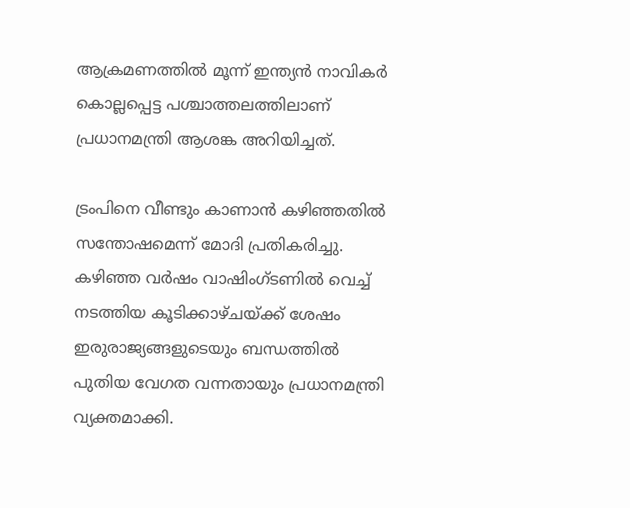ആക്രമണത്തിൽ മൂന്ന് ഇന്ത്യൻ നാവികർ കൊല്ലപ്പെട്ട പശ്ചാത്തലത്തിലാണ് പ്രധാനമന്ത്രി ആശങ്ക അറിയിച്ചത്.

ട്രംപിനെ വീണ്ടും കാണാന്‍ കഴിഞ്ഞതില്‍ സന്തോഷമെന്ന് മോദി പ്രതികരിച്ചു. കഴിഞ്ഞ വർഷം വാഷിംഗ്ടണിൽ വെച്ച് നടത്തിയ കൂടിക്കാഴ്ചയ്ക്ക് ശേഷം ഇരുരാജ്യങ്ങളുടെയും ബന്ധത്തില്‍ പുതിയ വേഗത വന്നതായും പ്രധാനമന്ത്രി വ്യക്തമാക്കി.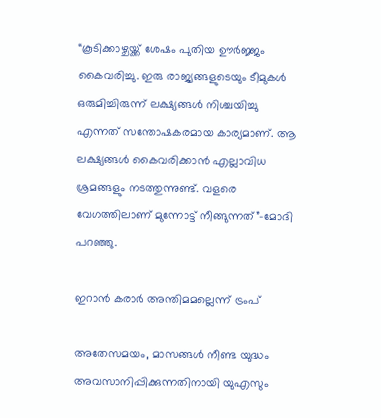“കൂടിക്കാഴ്ചയ്ക്ക് ശേഷം പുതിയ ഊര്‍ജ്ജം കൈവരിച്ചു. ഇരു രാജ്യങ്ങളുടെയും ടീമുകൾ ഒരുമിച്ചിരുന്ന് ലക്ഷ്യങ്ങൾ നിശ്ചയിച്ചു എന്നത് സന്തോഷകരമായ കാര്യമാണ്. ആ ലക്ഷ്യങ്ങൾ കൈവരിക്കാൻ എല്ലാവിധ ശ്രമങ്ങളും നടത്തുന്നുണ്ട്. വളരെ വേഗത്തിലാണ് മുന്നോട്ട് നീങ്ങുന്നത്”-മോദി പറഞ്ഞു.

ഇറാൻ കരാർ അന്തിമമല്ലെന്ന് ട്രംപ്

അതേസമയം, മാസങ്ങൾ നീണ്ട യുദ്ധം അവസാനിപ്പിക്കുന്നതിനായി യുഎസും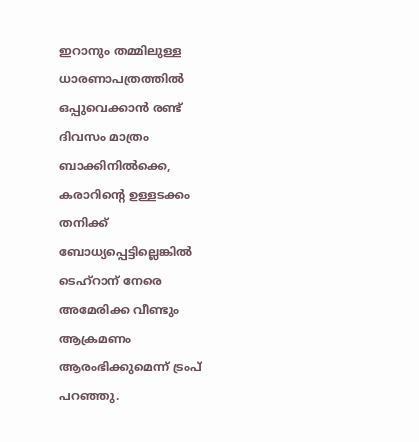ഇറാനും തമ്മിലുള്ള ധാരണാപത്രത്തിൽ ഒപ്പുവെക്കാൻ രണ്ട് ദിവസം മാത്രം ബാക്കിനിൽക്കെ, കരാറിന്റെ ഉള്ളടക്കം തനിക്ക് ബോധ്യപ്പെട്ടില്ലെങ്കിൽ ടെഹ്‌റാന് നേരെ അമേരിക്ക വീണ്ടും ആക്രമണം ആരംഭിക്കുമെന്ന് ട്രംപ് പറഞ്ഞു.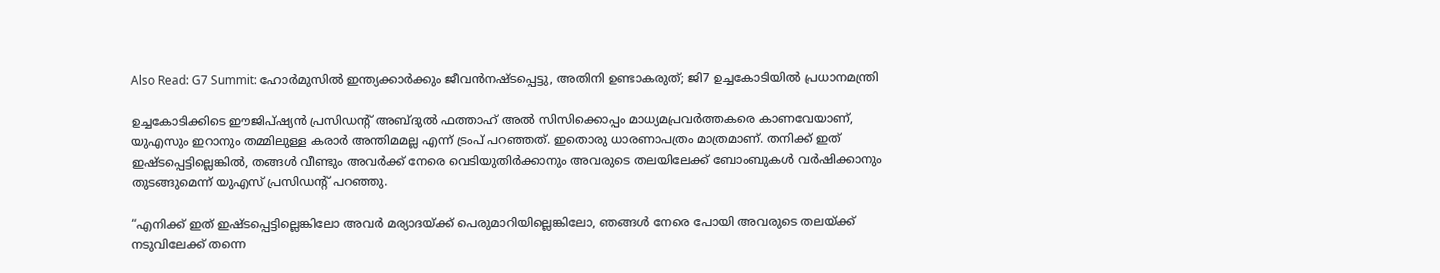Also Read: G7 Summit: ഹോര്‍മുസില്‍ ഇന്ത്യക്കാര്‍ക്കും ജീവന്‍നഷ്ടപ്പെട്ടു, അതിനി ഉണ്ടാകരുത്; ജി7 ഉച്ചകോടിയില്‍ പ്രധാനമന്ത്രി

ഉച്ചകോടിക്കിടെ ഈജിപ്ഷ്യൻ പ്രസിഡന്റ് അബ്ദുൽ ഫത്താഹ് അൽ സിസിക്കൊപ്പം മാധ്യമപ്രവർത്തകരെ കാണവേയാണ്, യുഎസും ഇറാനും തമ്മിലുള്ള കരാർ അന്തിമമല്ല എന്ന് ട്രംപ് പറഞ്ഞത്. ഇതൊരു ധാരണാപത്രം മാത്രമാണ്. തനിക്ക്‌ ഇത് ഇഷ്ടപ്പെട്ടില്ലെങ്കിൽ, തങ്ങൾ വീണ്ടും അവർക്ക് നേരെ വെടിയുതിർക്കാനും അവരുടെ തലയിലേക്ക് ബോംബുകൾ വർഷിക്കാനും തുടങ്ങുമെന്ന് യുഎസ് പ്രസിഡന്റ് പറഞ്ഞു.

“എനിക്ക് ഇത് ഇഷ്ടപ്പെട്ടില്ലെങ്കിലോ അവർ മര്യാദയ്ക്ക് പെരുമാറിയില്ലെങ്കിലോ, ഞങ്ങൾ നേരെ പോയി അവരുടെ തലയ്ക്ക് നടുവിലേക്ക് തന്നെ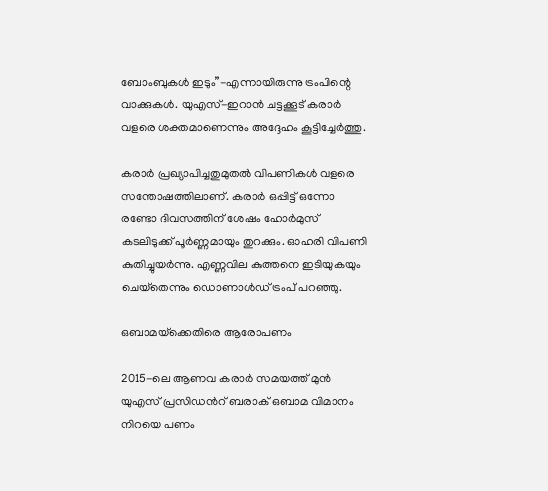ബോംബുകൾ ഇടും”-എന്നായിരുന്നു ട്രംപിന്റെ വാക്കുകള്‍. യുഎസ്-ഇറാൻ ചട്ടക്കൂട് കരാർ വളരെ ശക്തമാണെന്നും അദ്ദേഹം കൂട്ടിച്ചേര്‍ത്തു.

കരാർ പ്രഖ്യാപിച്ചതുമുതൽ വിപണികൾ വളരെ സന്തോഷത്തിലാണ്. കരാർ ഒപ്പിട്ട് ഒന്നോ രണ്ടോ ദിവസത്തിന് ശേഷം ഹോർമുസ് കടലിടുക്ക് പൂർണ്ണമായും തുറക്കും. ഓഹരി വിപണി കുതിച്ചുയർന്നു. എണ്ണവില കുത്തനെ ഇടിയുകയും ചെയ്‌തെന്നും ഡൊണാള്‍ഡ് ട്രംപ് പറഞ്ഞു.

ഒബാമയ്‌ക്കെതിരെ ആരോപണം

2015-ലെ ആണവ കരാർ സമയത്ത് മുൻ യുഎസ് പ്രസിഡന്‍റ് ബരാക് ഒബാമ വിമാനം നിറയെ പണം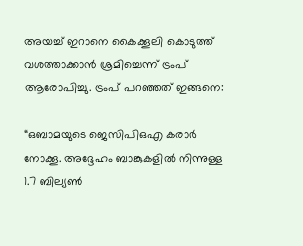അയച്ച് ഇറാനെ കൈക്കൂലി കൊടുത്ത് വശത്താക്കാൻ ശ്രമിച്ചെന്ന് ട്രംപ് ആരോപിച്ചു. ട്രംപ് പറഞ്ഞത് ഇങ്ങനെ:

“ഒബാമയുടെ ജെസിപിഒഎ കരാർ നോക്കൂ. അദ്ദേഹം ബാങ്കുകളിൽ നിന്നുള്ള 1.7 ബില്യൺ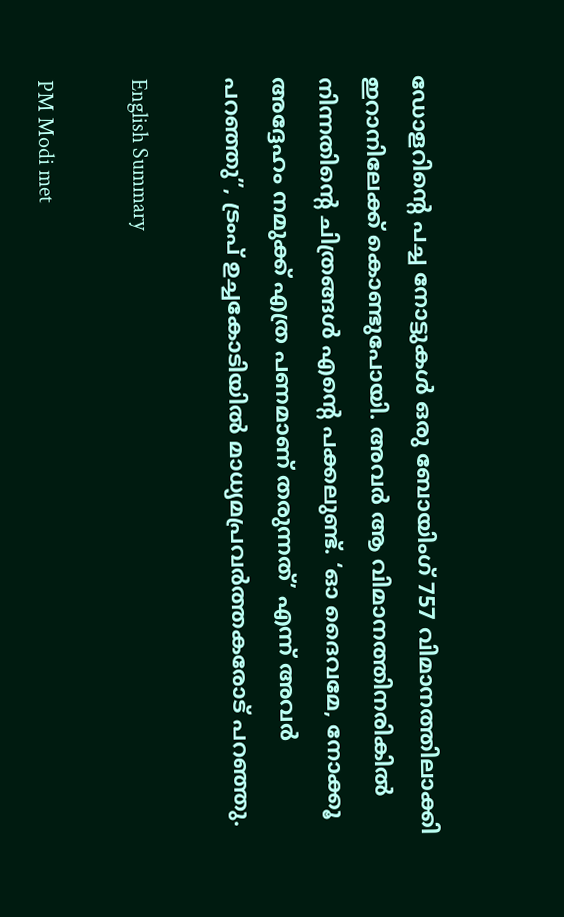ഡോളറിന്റെ പച്ച നോട്ടുകൾ ഒരു ബോയിംഗ് 757 വിമാനത്തിലാക്കി ഇറാനിലേക്ക് കൊണ്ടുപോയി. അവർ ആ വിമാനത്തിനരികിൽ നിന്നതിന്റെ ചിത്രങ്ങൾ എന്റെ പക്കലുണ്ട്. ‘ഓ ദൈവമേ, നോക്കൂ അദ്ദേഹം നമുക്ക് എത്ര പണമാണ് തരുന്നത്’ എന്ന് അവർ പറഞ്ഞു”, ട്രംപ് ഉച്ചകോടിയിൽ മാധ്യമപ്രവർത്തകരോട് പറഞ്ഞു.

English Summary

PM Modi met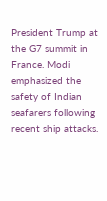President Trump at the G7 summit in France. Modi emphasized the safety of Indian seafarers following recent ship attacks.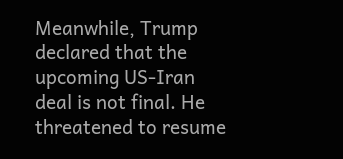Meanwhile, Trump declared that the upcoming US-Iran deal is not final. He threatened to resume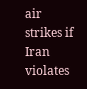air strikes if Iran violates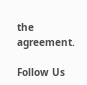the agreement.

Follow Us